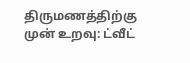திருமணத்திற்கு முன் உறவு: ட்வீட்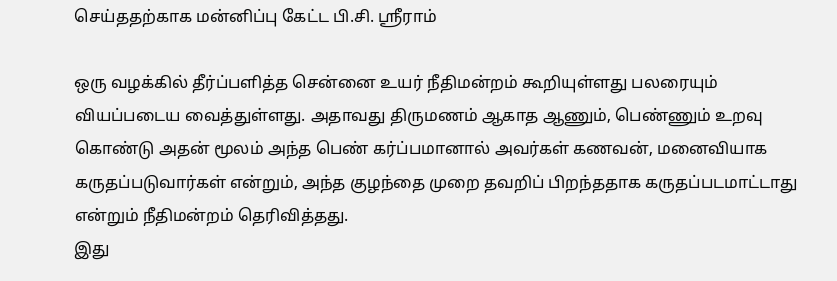செய்ததற்காக மன்னிப்பு கேட்ட பி.சி. ஸ்ரீராம்

ஒரு வழக்கில் தீர்ப்பளித்த சென்னை உயர் நீதிமன்றம் கூறியுள்ளது பலரையும் வியப்படைய வைத்துள்ளது. அதாவது திருமணம் ஆகாத ஆணும், பெண்ணும் உறவு கொண்டு அதன் மூலம் அந்த பெண் கர்ப்பமானால் அவர்கள் கணவன், மனைவியாக கருதப்படுவார்கள் என்றும், அந்த குழந்தை முறை தவறிப் பிறந்ததாக கருதப்படமாட்டாது என்றும் நீதிமன்றம் தெரிவித்தது.
இது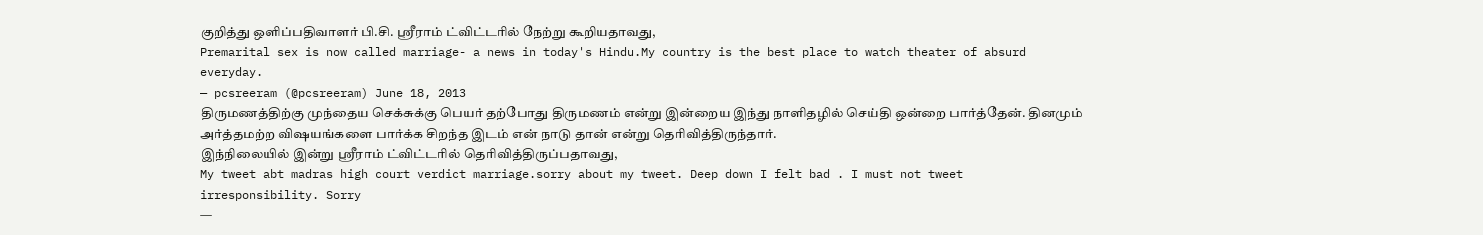குறித்து ஒளிப்பதிவாளர் பி.சி. ஸ்ரீராம் ட்விட்டரில் நேற்று கூறியதாவது,
Premarital sex is now called marriage- a news in today's Hindu.My country is the best place to watch theater of absurd everyday.
— pcsreeram (@pcsreeram) June 18, 2013
திருமணத்திற்கு முந்தைய செக்சுக்கு பெயர் தற்போது திருமணம் என்று இன்றைய இந்து நாளிதழில் செய்தி ஒன்றை பார்த்தேன். தினமும் அர்த்தமற்ற விஷயங்களை பார்க்க சிறந்த இடம் என் நாடு தான் என்று தெரிவித்திருந்தார்.
இந்நிலையில் இன்று ஸ்ரீராம் ட்விட்டரில் தெரிவித்திருப்பதாவது,
My tweet abt madras high court verdict marriage.sorry about my tweet. Deep down I felt bad . I must not tweet irresponsibility. Sorry
—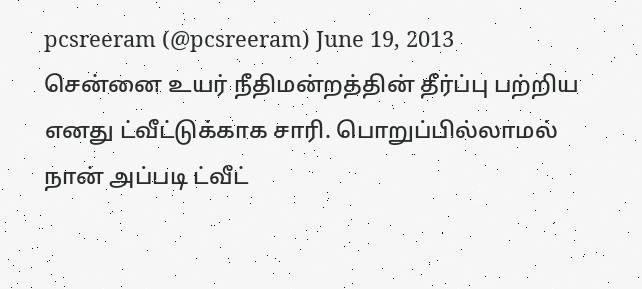pcsreeram (@pcsreeram) June 19, 2013
சென்னை உயர் நீதிமன்றத்தின் தீர்ப்பு பற்றிய எனது ட்வீட்டுக்காக சாரி. பொறுப்பில்லாமல் நான் அப்படி ட்வீட்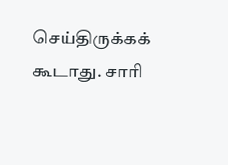செய்திருக்கக் கூடாது. சாரி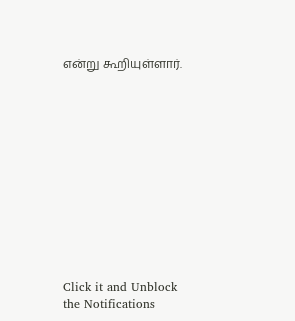என்று கூறியுள்ளார்.












Click it and Unblock the Notifications